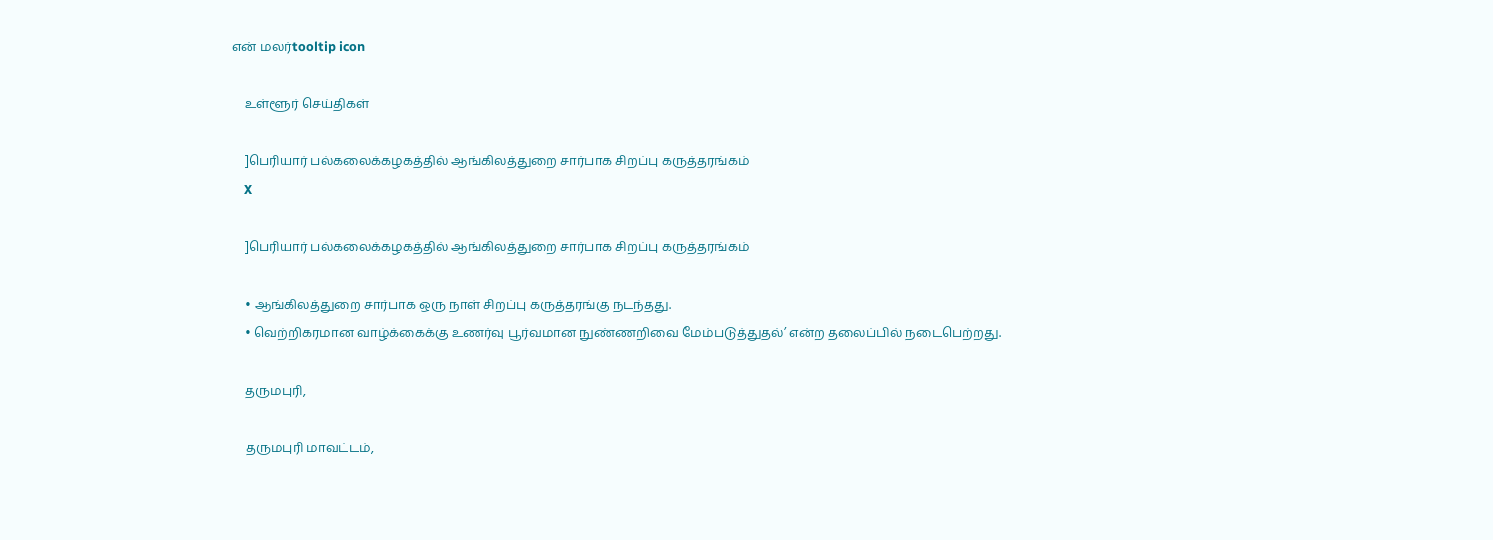என் மலர்tooltip icon

    உள்ளூர் செய்திகள்

    ]பெரியார் பல்கலைக்கழகத்தில் ஆங்கிலத்துறை சார்பாக சிறப்பு கருத்தரங்கம்
    X

    ]பெரியார் பல்கலைக்கழகத்தில் ஆங்கிலத்துறை சார்பாக சிறப்பு கருத்தரங்கம்

    • ஆங்கிலத்துறை சார்பாக ஒரு நாள் சிறப்பு கருத்தரங்கு நடந்தது.
    • வெற்றிகரமான வாழ்க்கைக்கு உணர்வு பூர்வமான நுண்ணறிவை மேம்படுத்துதல்’ என்ற தலைப்பில் நடைபெற்றது.

    தருமபுரி,

    தருமபுரி மாவட்டம்,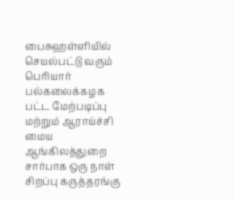பைசுஹள்ளியில் செயல்பட்டு வரும் பெரியார் பல்கலைக்கழக பட்ட மேற்படிப்பு மற்றும் ஆராய்ச்சி மைய ஆங்கிலத்துறை சார்பாக ஒரு நாள் சிறப்பு கருத்தரங்கு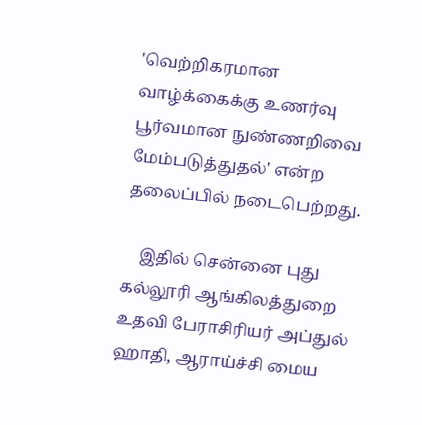'வெற்றிகரமான வாழ்க்கைக்கு உணர்வு பூர்வமான நுண்ணறிவை மேம்படுத்துதல்' என்ற தலைப்பில் நடைபெற்றது.

    இதில் சென்னை புது கல்லூரி ஆங்கிலத்துறை உதவி பேராசிரியர் அப்துல் ஹாதி, ஆராய்ச்சி மைய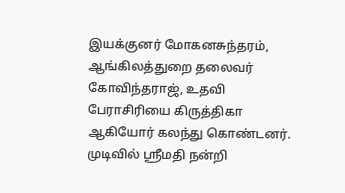இயக்குனர் மோகனசுந்தரம், ஆங்கிலத்துறை தலைவர் கோவிந்தராஜ், உதவி பேராசிரியை கிருத்திகா ஆகியோர் கலந்து கொண்டனர். முடிவில் ஸ்ரீமதி நன்றி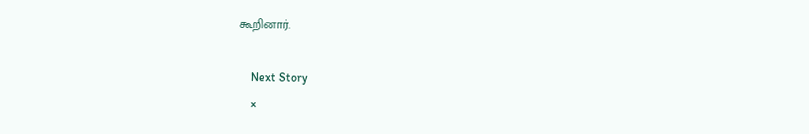கூறினார்.

    Next Story
    ×